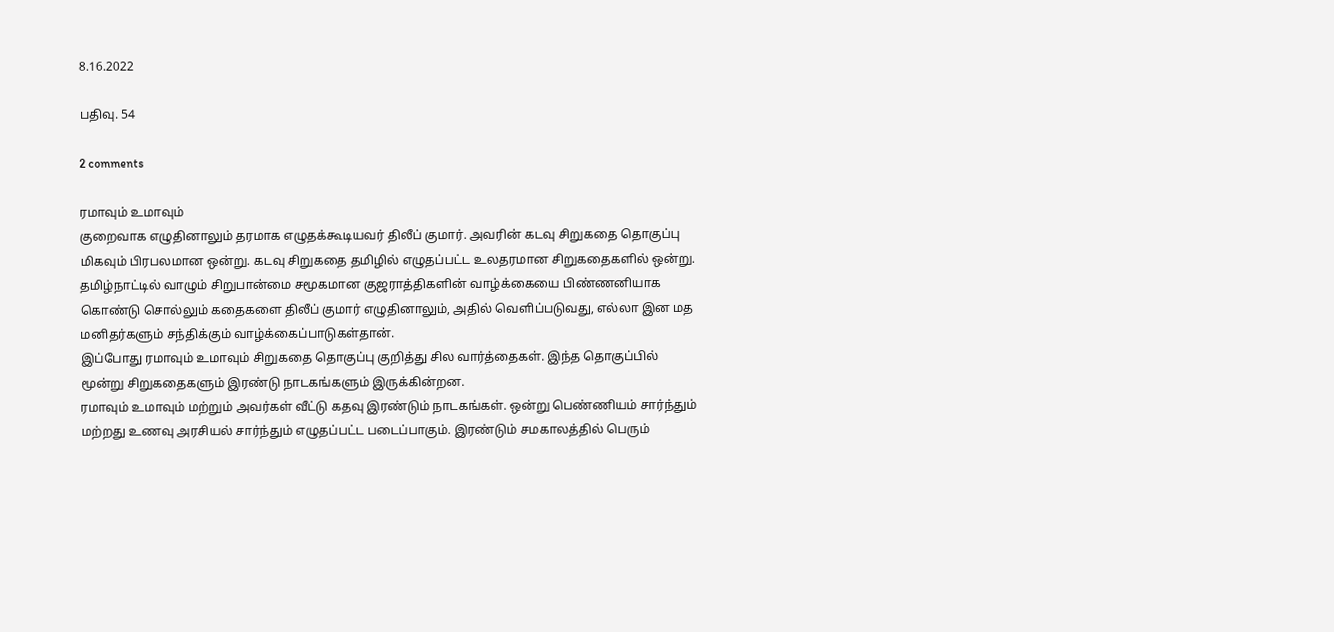8.16.2022

பதிவு. 54

2 comments

ரமாவும் உமாவும்
குறைவாக எழுதினாலும் தரமாக எழுதக்கூடியவர் திலீப் குமார். அவரின் கடவு சிறுகதை தொகுப்பு மிகவும் பிரபலமான ஒன்று. கடவு சிறுகதை தமிழில் எழுதப்பட்ட உலதரமான சிறுகதைகளில் ஒன்று. தமிழ்நாட்டில் வாழும் சிறுபான்மை சமூகமான குஜராத்திகளின் வாழ்க்கையை பிண்ணனியாக கொண்டு சொல்லும் கதைகளை திலீப் குமார் எழுதினாலும், அதில் வெளிப்படுவது, எல்லா இன மத மனிதர்களும் சந்திக்கும் வாழ்க்கைப்பாடுகள்தான்.
இப்போது ரமாவும் உமாவும் சிறுகதை தொகுப்பு குறித்து சில வார்த்தைகள். இந்த தொகுப்பில் மூன்று சிறுகதைகளும் இரண்டு நாடகங்களும் இருக்கின்றன.
ரமாவும் உமாவும் மற்றும் அவர்கள் வீட்டு கதவு இரண்டும் நாடகங்கள். ஒன்று பெண்ணியம் சார்ந்தும் மற்றது உணவு அரசியல் சார்ந்தும் எழுதப்பட்ட படைப்பாகும். இரண்டும் சமகாலத்தில் பெரும்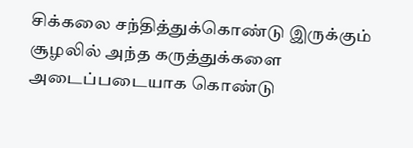சிக்கலை சந்தித்துக்கொண்டு இருக்கும் சூழலில் அந்த கருத்துக்களை அடைப்படையாக கொண்டு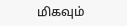மிகவும்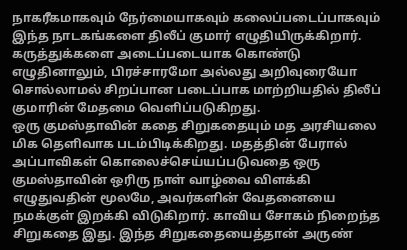நாகரீகமாகவும் நேர்மையாகவும் கலைப்படைப்பாகவும் இந்த நாடகங்களை திலீப் குமார் எழுதியிருக்கிறார். கருத்துக்களை அடைப்படையாக கொண்டு எழுதினாலும், பிரச்சாரமோ அல்லது அறிவுரையோ சொல்லாமல் சிறப்பான படைப்பாக மாற்றியதில் திலீப் குமாரின் மேதமை வெளிப்படுகிறது.
ஒரு குமஸ்தாவின் கதை சிறுகதையும் மத அரசியலை மிக தெளிவாக படம்பிடிக்கிறது. மதத்தின் பேரால் அப்பாவிகள் கொலைச்செய்யப்படுவதை ஒரு குமஸ்தாவின் ஒரிரு நாள் வாழ்வை விளக்கி எழுதுவதின் மூலமே, அவர்களின் வேதனையை நமக்குள் இறக்கி விடுகிறார். காவிய சோகம் நிறைந்த சிறுகதை இது. இந்த சிறுகதையைத்தான் அருண்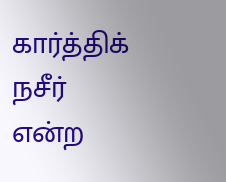கார்த்திக் நசீர் என்ற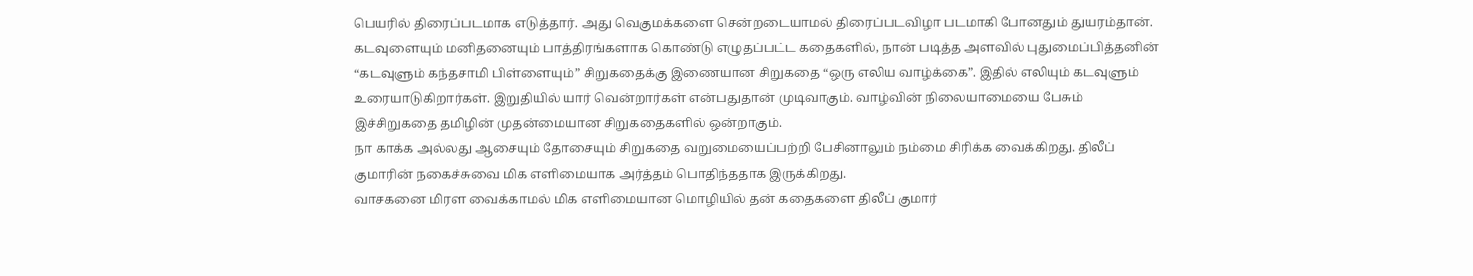பெயரில் திரைப்படமாக எடுத்தார். அது வெகுமக்களை சென்றடையாமல் திரைப்படவிழா படமாகி போனதும் துயரம்தான்.
கடவுளையும் மனிதனையும் பாத்திரங்களாக கொண்டு எழுதப்பட்ட கதைகளில், நான் படித்த அளவில் புதுமைப்பித்தனின் “கடவுளும் கந்தசாமி பிள்ளையும்” சிறுகதைக்கு இணையான சிறுகதை “ஒரு எலிய வாழ்க்கை”. இதில் எலியும் கடவுளும் உரையாடுகிறார்கள். இறுதியில் யார் வென்றார்கள் என்பதுதான் முடிவாகும். வாழ்வின் நிலையாமையை பேசும் இச்சிறுகதை தமிழின் முதன்மையான சிறுகதைகளில் ஒன்றாகும்.
நா காக்க அல்லது ஆசையும் தோசையும் சிறுகதை வறுமையைப்பற்றி பேசினாலும் நம்மை சிரிக்க வைக்கிறது. திலீப் குமாரின் நகைச்சுவை மிக எளிமையாக அர்த்தம் பொதிந்ததாக இருக்கிறது.
வாசகனை மிரள வைக்காமல் மிக எளிமையான மொழியில் தன் கதைகளை திலீப் குமார்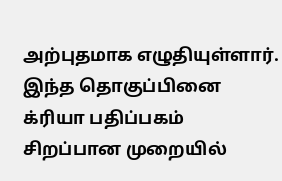அற்புதமாக எழுதியுள்ளார்.
இந்த தொகுப்பினை க்ரியா பதிப்பகம் சிறப்பான முறையில்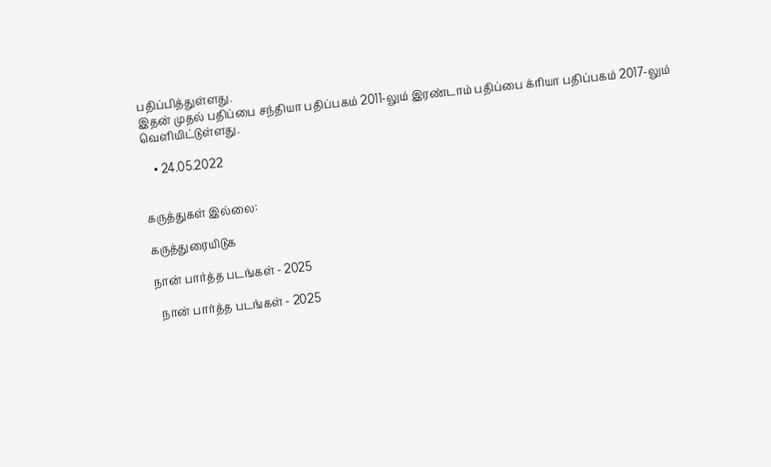பதிப்பித்துள்ளது.
இதன் முதல் பதிப்பை சந்தியா பதிப்பகம் 2011-லும் இரண்டாம் பதிப்பை க்ரியா பதிப்பகம் 2017-லும் வெளியிட்டுள்ளது.

    • 24.05.2022


கருத்துகள் இல்லை:

கருத்துரையிடுக

நான் பார்த்த படங்கள் - 2025

  நான் பார்த்த படங்கள் - 2025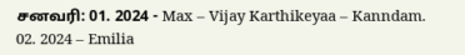சனவரி: 01. 2024 - Max – Vijay Karthikeyaa – Kanndam. 02. 2024 – Emilia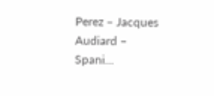Perez – Jacques Audiard – Spani...